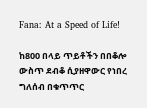Fana: At a Speed of Life!

ከ800 በላይ ጥይቶችን በበቆሎ ውስጥ ደብቆ ሲያዘዋውር የነበረ ግለሰብ በቁጥጥር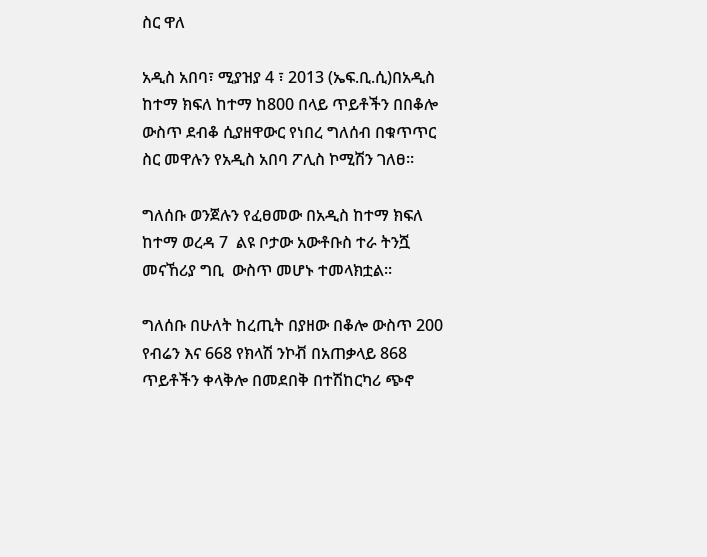ስር ዋለ

አዲስ አበባ፣ ሚያዝያ 4 ፣ 2013 (ኤፍ.ቢ.ሲ)በአዲስ ከተማ ክፍለ ከተማ ከ800 በላይ ጥይቶችን በበቆሎ ውስጥ ደብቆ ሲያዘዋውር የነበረ ግለሰብ በቁጥጥር ስር መዋሉን የአዲስ አበባ ፖሊስ ኮሚሽን ገለፀ።

ግለሰቡ ወንጀሉን የፈፀመው በአዲስ ከተማ ክፍለ ከተማ ወረዳ 7  ልዩ ቦታው አውቶቡስ ተራ ትንሿ መናኸሪያ ግቢ  ውስጥ መሆኑ ተመላክቷል፡፡

ግለሰቡ በሁለት ከረጢት በያዘው በቆሎ ውስጥ 200 የብሬን እና 668 የክላሽ ንኮቭ በአጠቃላይ 868 ጥይቶችን ቀላቅሎ በመደበቅ በተሽከርካሪ ጭኖ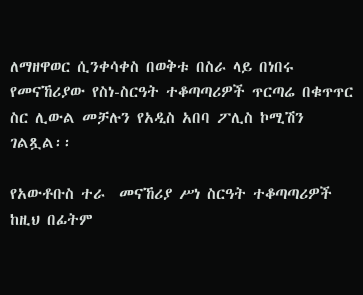ለማዘዋወር ሲንቀሳቀስ በወቅቱ በስራ ላይ በነበሩ የመናኸሪያው የስነ-ስርዓት ተቆጣጣሪዎች ጥርጣሬ በቁጥጥር ስር ሊውል መቻሉን የአዲስ አበባ ፖሊስ ኮሚሽን ገልጿል፡፡

የአውቶቡስ ተራ  መናኸሪያ ሥነ ስርዓት ተቆጣጣሪዎች ከዚህ በፊትም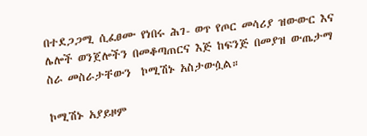በተደጋጋሚ ሲፈፀሙ የነበሩ ሕገ- ወጥ የጦር መሳሪያ ዝውውር እና ሌሎች ወንጀሎችን በመቆጣጠርና እጅ ከፍንጅ በመያዝ ውጤታማ ስራ መስራታቸውን  ኮሚሽኑ አስታውሷል።

ኮሚሽኑ አያይዞም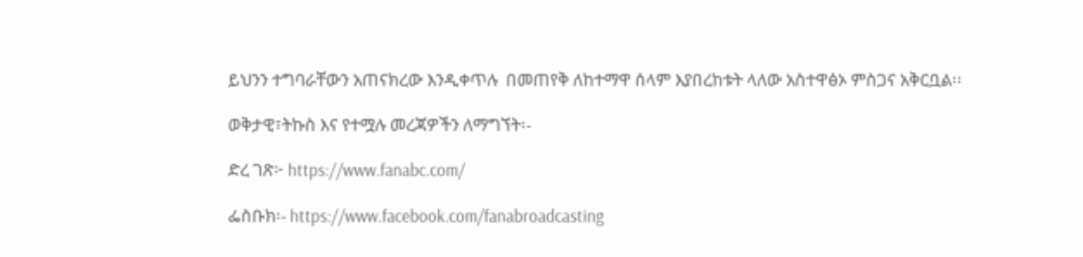ይህንን ተግባራቸውን አጠናክረው እንዲቀጥሉ  በመጠየቅ ለከተማዋ ሰላም እያበረከቱት ላለው አስተዋፅኦ ምስጋና አቅርቧል፡፡

ወቅታዊ፣ትኩስ እና የተሟሉ መረጃዎችን ለማግኘት፡-

ድረ ገጽ፦ https://www.fanabc.com/

ፌስቡክ፡- https://www.facebook.com/fanabroadcasting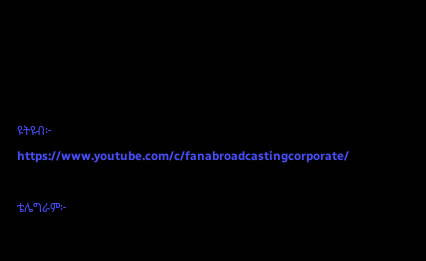ዩትዩብ፦ https://www.youtube.com/c/fanabroadcastingcorporate/

ቴሌግራም፦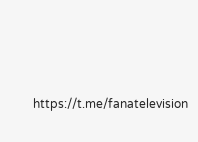https://t.me/fanatelevision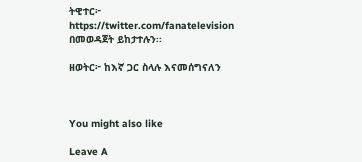ትዊተር፦ https://twitter.com/fanatelevision በመወዳጀት ይከታተሉን፡፡

ዘወትር፦ ከእኛ ጋር ስላሉ እናመሰግናለን



You might also like

Leave A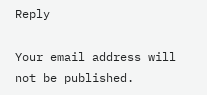Reply

Your email address will not be published.